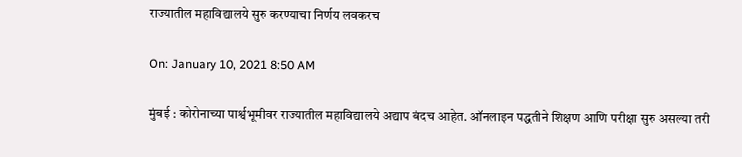राज्यातील महाविद्यालये सुरु करण्याचा निर्णय लवकरच

On: January 10, 2021 8:50 AM

मुंबई : कोरोनाच्या पार्श्वभूमीवर राज्यातील महाविद्यालये अद्याप बंदच आहेत. ऑनलाइन पद्धतीने शिक्षण आणि परीक्षा सुरु असल्या तरी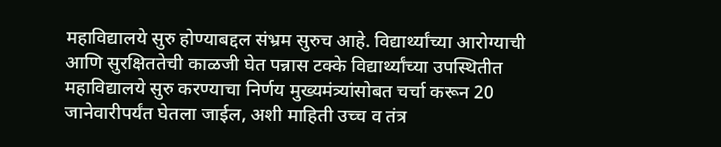महाविद्यालये सुरु होण्याबद्दल संभ्रम सुरुच आहे. विद्यार्थ्यांच्या आरोग्याची आणि सुरक्षिततेची काळजी घेत पन्नास टक्के विद्यार्थ्यांच्या उपस्थितीत महाविद्यालये सुरु करण्याचा निर्णय मुख्यमंत्र्यांसोबत चर्चा करून 20 जानेवारीपर्यंत घेतला जाईल, अशी माहिती उच्च व तंत्र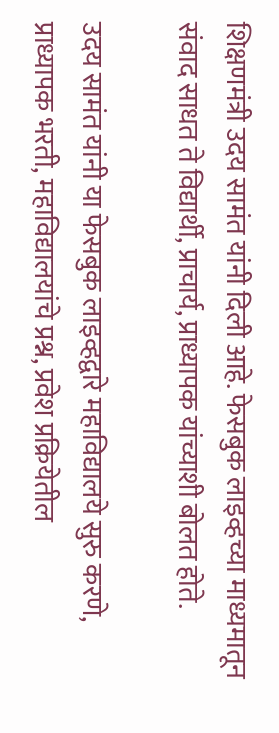शिक्षणमंत्री उदय सामंत यांनी दिली आहे. फेसबुक लाइव्हच्या माध्यमातून संवाद साधत ते विद्यार्थी, प्राचार्य, प्राध्यापक यांच्याशी बोलत होते.

उदय सामंत यांनी या फेसबुक लाइव्हद्वारे महाविद्यालये सुरु करणे, प्राध्यापक भरती, महाविद्यालयांचे प्रश्न, प्रवेश प्रक्रियेतील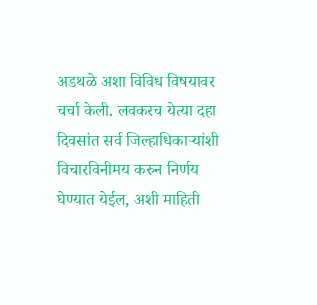अडथळे अशा विविध विषयावर चर्चा केली. लवकरच येत्या दहा दिवसांत सर्व जिल्हाधिकाऱ्यांशी विचारविनीमय करुन निर्णय घेण्यात येईल, अशी माहिती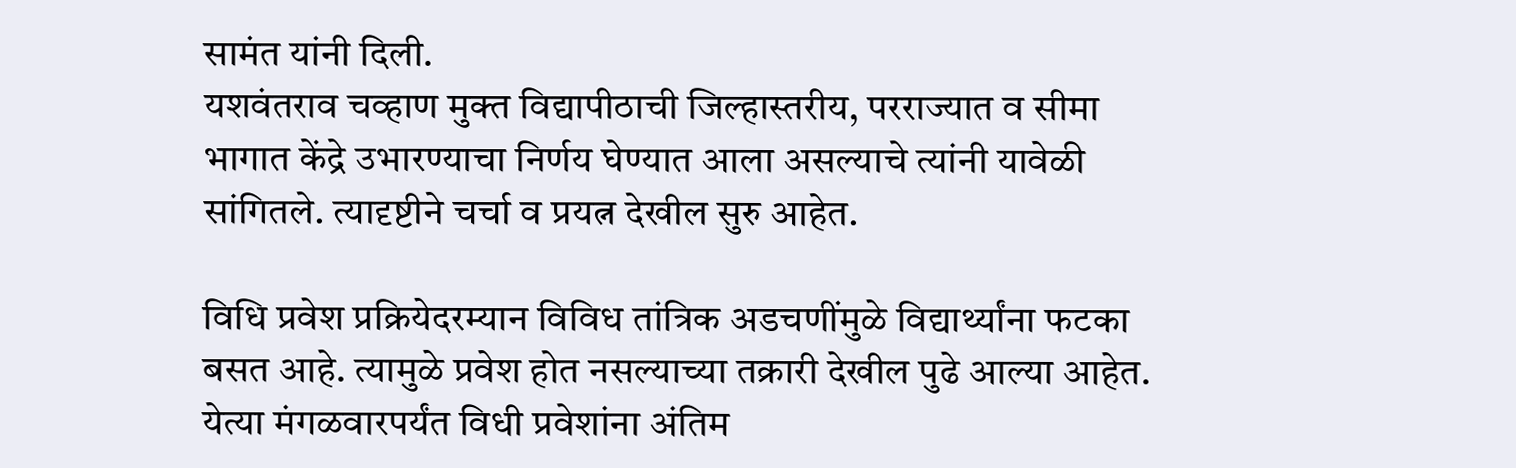सामंत यांनी दिली.
यशवंतराव चव्हाण मुक्त विद्यापीठाची जिल्हास्तरीय, परराज्यात व सीमा भागात केंद्रे उभारण्याचा निर्णय घेण्यात आला असल्याचे त्यांनी यावेळी सांगितले. त्यादृष्टीने चर्चा व प्रयत्न देखील सुरु आहेत.

विधि प्रवेश प्रक्रियेदरम्यान विविध तांत्रिक अडचणींमुळे विद्यार्थ्यांना फटका बसत आहे. त्यामुळे प्रवेश होत नसल्याच्या तक्रारी देखील पुढे आल्या आहेत. येत्या मंगळवारपर्यंत विधी प्रवेशांना अंतिम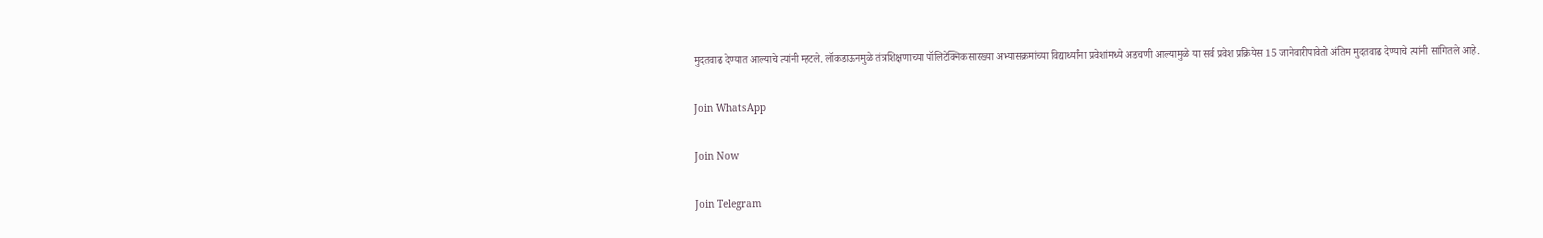मुदतवाढ देण्यात आल्याचे त्यांनी म्हटले. लॉकडाऊनमुळे तंत्रशिक्षणाच्या पॉलिटेक्निकसारख्या अभ्यासक्रमांच्या विद्यार्थ्यांना प्रवेशांमध्ये अडचणी आल्यामुळे या सर्व प्रवेश प्रक्रियेस 15 जानेवारीपावेतो अंतिम मुदतवाढ देण्याचे त्यांनी सांगितले आहे.

Join WhatsApp

Join Now

Join Telegram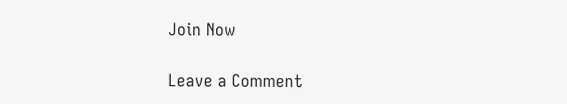Join Now

Leave a Comment